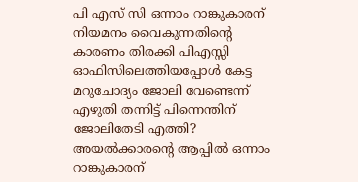പി എസ് സി ഒന്നാം റാങ്കുകാരന് നിയമനം വൈകുന്നതിന്റെ കാരണം തിരക്കി പിഎസ്സി ഓഫിസിലെത്തിയപ്പോൾ കേട്ട മറുചോദ്യം ജോലി വേണ്ടെന്ന് എഴുതി തന്നിട്ട് പിന്നെന്തിന് ജോലിതേടി എത്തി? അയൽക്കാരന്റെ ആപ്പിൽ ഒന്നാം റാങ്കുകാരന്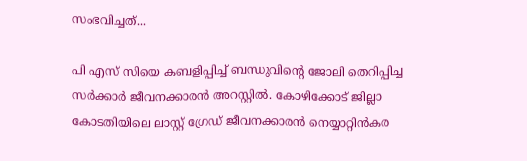സംഭവിച്ചത്...

പി എസ് സിയെ കബളിപ്പിച്ച് ബന്ധുവിന്റെ ജോലി തെറിപ്പിച്ച സർക്കാർ ജീവനക്കാരൻ അറസ്റ്റിൽ. കോഴിക്കോട് ജില്ലാ കോടതിയിലെ ലാസ്റ്റ് ഗ്രേഡ് ജീവനക്കാരൻ നെയ്യാറ്റിൻകര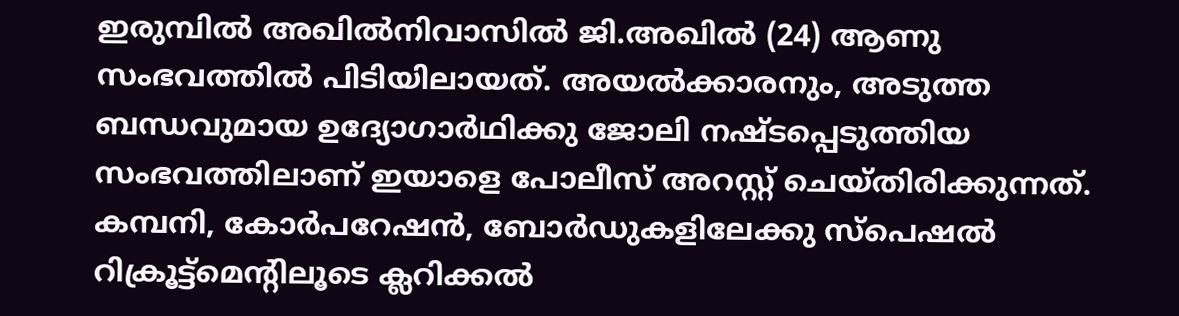ഇരുമ്പിൽ അഖിൽനിവാസിൽ ജി.അഖിൽ (24) ആണു സംഭവത്തിൽ പിടിയിലായത്. അയൽക്കാരനും, അടുത്ത ബന്ധവുമായ ഉദ്യോഗാർഥിക്കു ജോലി നഷ്ടപ്പെടുത്തിയ സംഭവത്തിലാണ് ഇയാളെ പോലീസ് അറസ്റ്റ് ചെയ്തിരിക്കുന്നത്.
കമ്പനി, കോർപറേഷൻ, ബോർഡുകളിലേക്കു സ്പെഷൽ റിക്രൂട്ട്മെന്റിലൂടെ ക്ലറിക്കൽ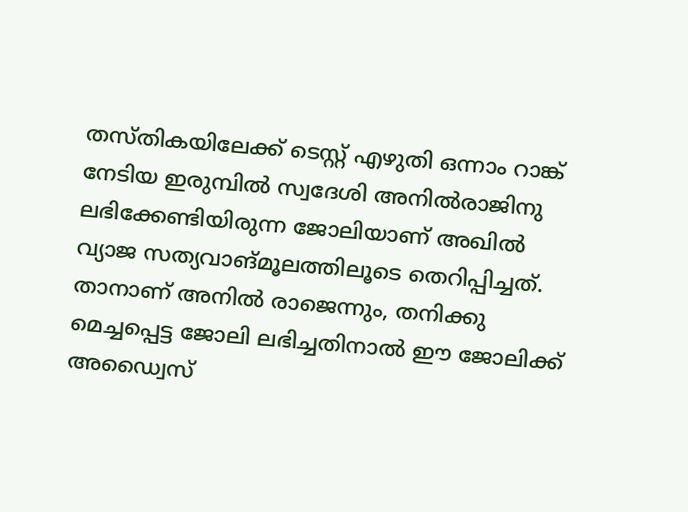തസ്തികയിലേക്ക് ടെസ്റ്റ് എഴുതി ഒന്നാം റാങ്ക് നേടിയ ഇരുമ്പിൽ സ്വദേശി അനിൽരാജിനു ലഭിക്കേണ്ടിയിരുന്ന ജോലിയാണ് അഖിൽ വ്യാജ സത്യവാങ്മൂലത്തിലൂടെ തെറിപ്പിച്ചത്. താനാണ് അനിൽ രാജെന്നും, തനിക്കു മെച്ചപ്പെട്ട ജോലി ലഭിച്ചതിനാൽ ഈ ജോലിക്ക് അഡ്വൈസ്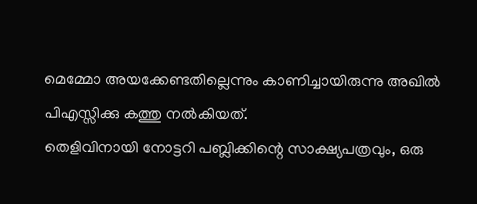മെമ്മോ അയക്കേണ്ടതില്ലെന്നും കാണിച്ചായിരുന്നു അഖിൽ പിഎസ്സിക്കു കത്തു നൽകിയത്.
തെളിവിനായി നോട്ടറി പബ്ലിക്കിന്റെ സാക്ഷ്യപത്രവും, ഒരു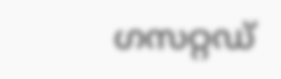ഗസറ്റഡ്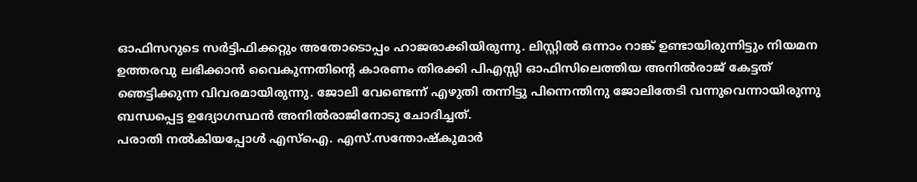ഓഫിസറുടെ സർട്ടിഫിക്കറ്റും അതോടൊപ്പം ഹാജരാക്കിയിരുന്നു. ലിസ്റ്റിൽ ഒന്നാം റാങ്ക് ഉണ്ടായിരുന്നിട്ടും നിയമന ഉത്തരവു ലഭിക്കാൻ വൈകുന്നതിന്റെ കാരണം തിരക്കി പിഎസ്സി ഓഫിസിലെത്തിയ അനിൽരാജ് കേട്ടത് ഞെട്ടിക്കുന്ന വിവരമായിരുന്നു. ജോലി വേണ്ടെന്ന് എഴുതി തന്നിട്ടു പിന്നെന്തിനു ജോലിതേടി വന്നുവെന്നായിരുന്നു ബന്ധപ്പെട്ട ഉദ്യോഗസ്ഥൻ അനിൽരാജിനോടു ചോദിച്ചത്.
പരാതി നൽകിയപ്പോൾ എസ്ഐ. എസ്.സന്തോഷ്കുമാർ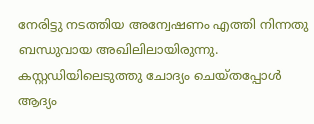നേരിട്ടു നടത്തിയ അന്വേഷണം എത്തി നിന്നതു ബന്ധുവായ അഖിലിലായിരുന്നു. കസ്റ്റഡിയിലെടുത്തു ചോദ്യം ചെയ്തപ്പോൾ ആദ്യം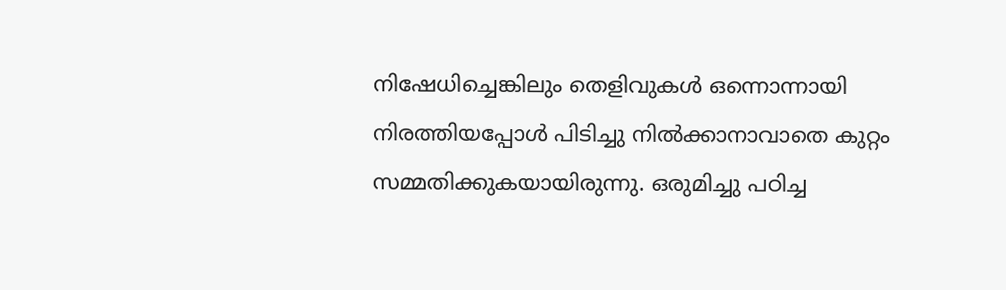നിഷേധിച്ചെങ്കിലും തെളിവുകൾ ഒന്നൊന്നായി നിരത്തിയപ്പോൾ പിടിച്ചു നിൽക്കാനാവാതെ കുറ്റം സമ്മതിക്കുകയായിരുന്നു. ഒരുമിച്ചു പഠിച്ച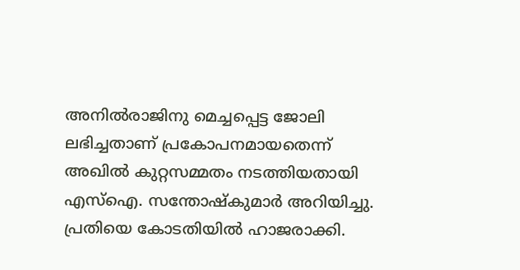അനിൽരാജിനു മെച്ചപ്പെട്ട ജോലി ലഭിച്ചതാണ് പ്രകോപനമായതെന്ന് അഖിൽ കുറ്റസമ്മതം നടത്തിയതായി എസ്ഐ. സന്തോഷ്കുമാർ അറിയിച്ചു. പ്രതിയെ കോടതിയിൽ ഹാജരാക്കി.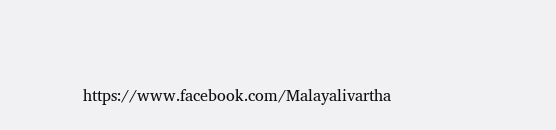https://www.facebook.com/Malayalivartha